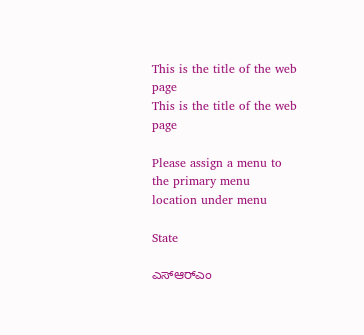This is the title of the web page
This is the title of the web page

Please assign a menu to the primary menu location under menu

State

ಎಸ್‌ಆರ್‌ಎಂ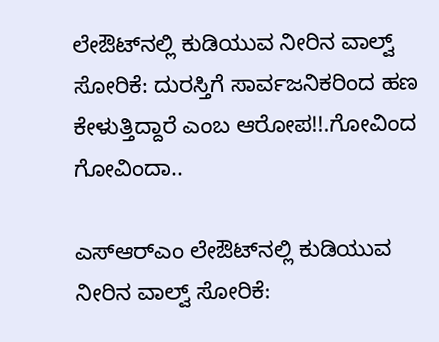ಲೇಔಟ್‌ನಲ್ಲಿ ಕುಡಿಯುವ ನೀರಿನ ವಾಲ್ವ್‌ ಸೋರಿಕೆ: ದುರಸ್ತಿಗೆ ಸಾರ್ವಜನಿಕರಿಂದ ಹಣ ಕೇಳುತ್ತಿದ್ದಾರೆ ಎಂಬ ಆರೋಪ!!.ಗೋವಿಂದ ಗೋವಿಂದಾ..

ಎಸ್‌ಆರ್‌ಎಂ ಲೇಔಟ್‌ನಲ್ಲಿ ಕುಡಿಯುವ ನೀರಿನ ವಾಲ್ವ್‌ ಸೋರಿಕೆ: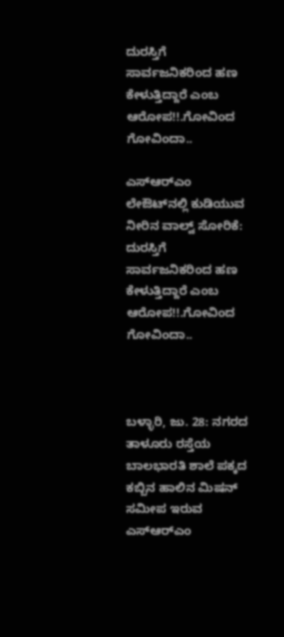ದುರಸ್ತಿಗೆ ಸಾರ್ವಜನಿಕರಿಂದ ಹಣ ಕೇಳುತ್ತಿದ್ದಾರೆ ಎಂಬ ಆರೋಪ!!.ಗೋವಿಂದ ಗೋವಿಂದಾ..

ಎಸ್‌ಆರ್‌ಎಂ ಲೇಔಟ್‌ನಲ್ಲಿ ಕುಡಿಯುವ ನೀರಿನ ವಾಲ್ವ್‌ ಸೋರಿಕೆ: ದುರಸ್ತಿಗೆ ಸಾರ್ವಜನಿಕರಿಂದ ಹಣ ಕೇಳುತ್ತಿದ್ದಾರೆ ಎಂಬ ಆರೋಪ!!.ಗೋವಿಂದ ಗೋವಿಂದಾ..



ಬಳ್ಳಾರಿ, ಜು. 28: ನಗರದ ತಾಳೂರು ರಸ್ತೆಯ ಬಾಲಭಾರತಿ ಶಾಲೆ ಪಕ್ಕದ ಕಬ್ಬಿನ ಹಾಲಿನ ಮಿಷನ್ ಸಮೀಪ ಇರುವ ಎಸ್‌ಆರ್‌ಎಂ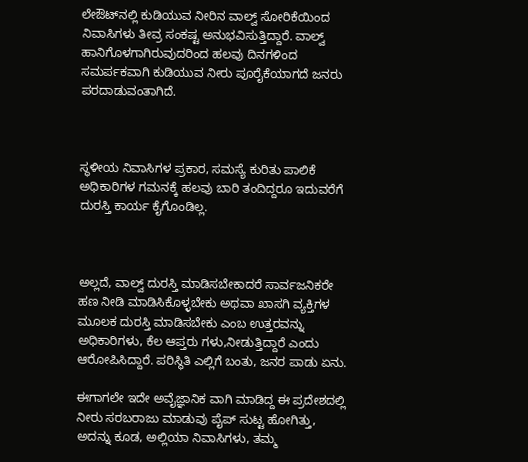ಲೇಔಟ್‌ನಲ್ಲಿ ಕುಡಿಯುವ ನೀರಿನ ವಾಲ್ವ್‌ ಸೋರಿಕೆಯಿಂದ ನಿವಾಸಿಗಳು ತೀವ್ರ ಸಂಕಷ್ಟ ಅನುಭವಿಸುತ್ತಿದ್ದಾರೆ. ವಾಲ್ವ್‌ ಹಾನಿಗೊಳಗಾಗಿರುವುದರಿಂದ ಹಲವು ದಿನಗಳಿಂದ ಸಮರ್ಪಕವಾಗಿ ಕುಡಿಯುವ ನೀರು ಪೂರೈಕೆಯಾಗದೆ ಜನರು ಪರದಾಡುವಂತಾಗಿದೆ.



ಸ್ಥಳೀಯ ನಿವಾಸಿಗಳ ಪ್ರಕಾರ, ಸಮಸ್ಯೆ ಕುರಿತು ಪಾಲಿಕೆ ಅಧಿಕಾರಿಗಳ ಗಮನಕ್ಕೆ ಹಲವು ಬಾರಿ ತಂದಿದ್ದರೂ ಇದುವರೆಗೆ ದುರಸ್ತಿ ಕಾರ್ಯ ಕೈಗೊಂಡಿಲ್ಲ.



ಅಲ್ಲದೆ, ವಾಲ್ವ್‌ ದುರಸ್ತಿ ಮಾಡಿಸಬೇಕಾದರೆ ಸಾರ್ವಜನಿಕರೇ ಹಣ ನೀಡಿ ಮಾಡಿಸಿಕೊಳ್ಳಬೇಕು ಅಥವಾ ಖಾಸಗಿ ವ್ಯಕ್ತಿಗಳ ಮೂಲಕ ದುರಸ್ತಿ ಮಾಡಿಸಬೇಕು ಎಂಬ ಉತ್ತರವನ್ನು ಅಧಿಕಾರಿಗಳು, ಕೆಲ ಆಪ್ತರು ಗಳು,ನೀಡುತ್ತಿದ್ದಾರೆ ಎಂದು ಆರೋಪಿಸಿದ್ದಾರೆ. ಪರಿಸ್ಥಿತಿ ಎಲ್ಲಿಗೆ ಬಂತು, ಜನರ ಪಾಡು ಏನು.

ಈಗಾಗಲೇ ಇದೇ ಅವೈಜ್ಞಾನಿಕ ವಾಗಿ ಮಾಡಿದ್ದ ಈ ಪ್ರದೇಶದಲ್ಲಿ ನೀರು ಸರಬರಾಜು ಮಾಡುವು ಪೈಪ್ ಸುಟ್ಟ ಹೋಗಿತ್ತು, ಅದನ್ನು ಕೂಡ, ಅಲ್ಲಿಯಾ ನಿವಾಸಿಗಳು, ತಮ್ಮ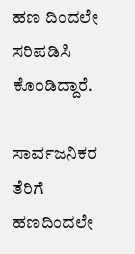ಹಣ ದಿಂದಲೇ ಸರಿಪಡಿಸಿ ಕೊಂಡಿದ್ದಾರೆ.

ಸಾರ್ವಜನಿಕರ ತೆರಿಗೆ ಹಣದಿಂದಲೇ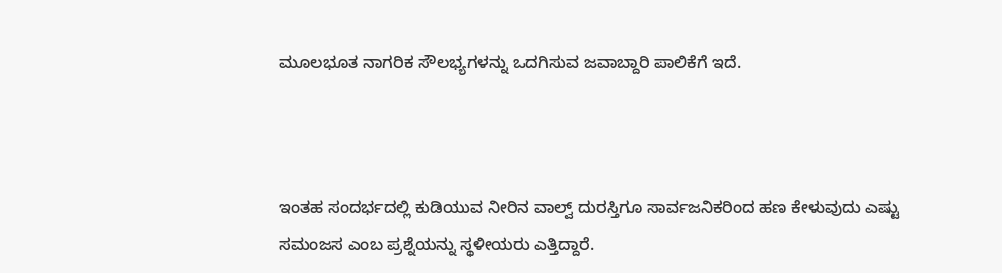ಮೂಲಭೂತ ನಾಗರಿಕ ಸೌಲಭ್ಯಗಳನ್ನು ಒದಗಿಸುವ ಜವಾಬ್ದಾರಿ ಪಾಲಿಕೆಗೆ ಇದೆ.



ಇಂತಹ ಸಂದರ್ಭದಲ್ಲಿ ಕುಡಿಯುವ ನೀರಿನ ವಾಲ್ವ್‌ ದುರಸ್ತಿಗೂ ಸಾರ್ವಜನಿಕರಿಂದ ಹಣ ಕೇಳುವುದು ಎಷ್ಟು ಸಮಂಜಸ ಎಂಬ ಪ್ರಶ್ನೆಯನ್ನು ಸ್ಥಳೀಯರು ಎತ್ತಿದ್ದಾರೆ.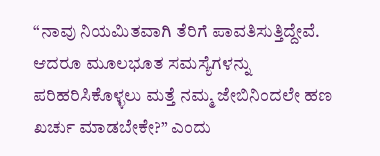“ನಾವು ನಿಯಮಿತವಾಗಿ ತೆರಿಗೆ ಪಾವತಿಸುತ್ತಿದ್ದೇವೆ. ಆದರೂ ಮೂಲಭೂತ ಸಮಸ್ಯೆಗಳನ್ನು ಪರಿಹರಿಸಿಕೊಳ್ಳಲು ಮತ್ತೆ ನಮ್ಮ ಜೇಬಿನಿಂದಲೇ ಹಣ ಖರ್ಚು ಮಾಡಬೇಕೇ?” ಎಂದು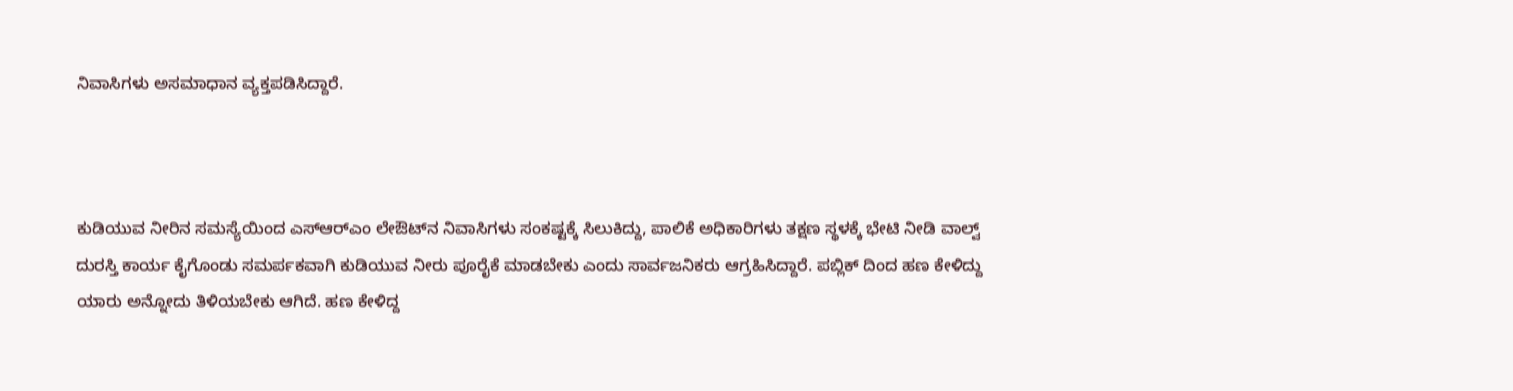ನಿವಾಸಿಗಳು ಅಸಮಾಧಾನ ವ್ಯಕ್ತಪಡಿಸಿದ್ದಾರೆ.



ಕುಡಿಯುವ ನೀರಿನ ಸಮಸ್ಯೆಯಿಂದ ಎಸ್‌ಆರ್‌ಎಂ ಲೇಔಟ್‌ನ ನಿವಾಸಿಗಳು ಸಂಕಷ್ಟಕ್ಕೆ ಸಿಲುಕಿದ್ದು, ಪಾಲಿಕೆ ಅಧಿಕಾರಿಗಳು ತಕ್ಷಣ ಸ್ಥಳಕ್ಕೆ ಭೇಟಿ ನೀಡಿ ವಾಲ್ವ್‌ ದುರಸ್ತಿ ಕಾರ್ಯ ಕೈಗೊಂಡು ಸಮರ್ಪಕವಾಗಿ ಕುಡಿಯುವ ನೀರು ಪೂರೈಕೆ ಮಾಡಬೇಕು ಎಂದು ಸಾರ್ವಜನಿಕರು ಆಗ್ರಹಿಸಿದ್ದಾರೆ. ಪಬ್ಲಿಕ್ ದಿಂದ ಹಣ ಕೇಳಿದ್ದು ಯಾರು ಅನ್ನೋದು ತಿಳಿಯಬೇಕು ಆಗಿದೆ. ಹಣ ಕೇಳಿದ್ದ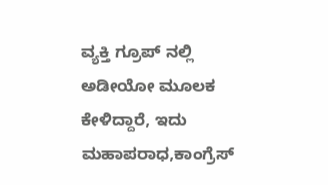ವ್ಯಕ್ತಿ ಗ್ರೂಪ್ ನಲ್ಲಿ ಅಡೀಯೋ ಮೂಲಕ ಕೇಳಿದ್ದಾರೆ, ಇದು ಮಹಾಪರಾಧ,ಕಾಂಗ್ರೆಸ್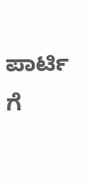ಪಾರ್ಟಿ ಗೆ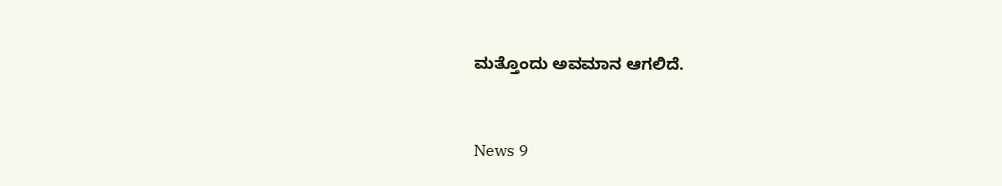ಮತ್ತೊಂದು ಅವಮಾನ ಆಗಲಿದೆ.


News 9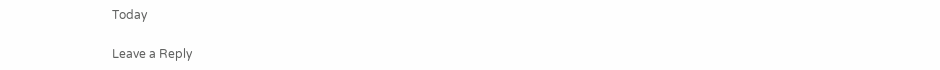Today

Leave a Reply